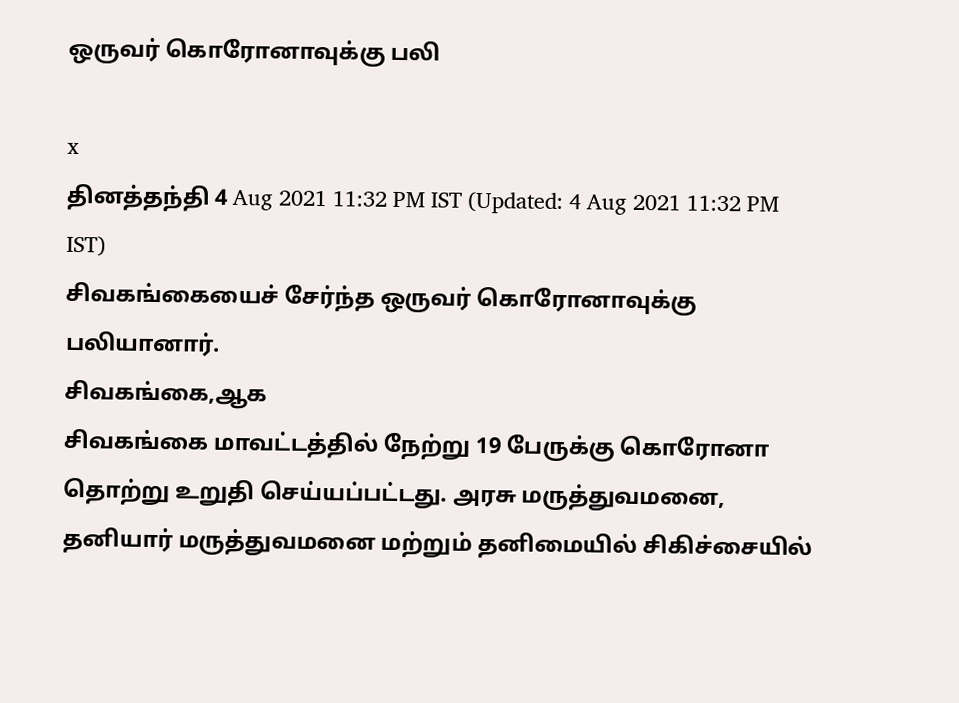ஒருவர் கொரோனாவுக்கு பலி

x
தினத்தந்தி 4 Aug 2021 11:32 PM IST (Updated: 4 Aug 2021 11:32 PM IST)
சிவகங்கையைச் சேர்ந்த ஒருவர் கொரோனாவுக்கு பலியானார்.
சிவகங்கை,ஆக
சிவகங்கை மாவட்டத்தில் நேற்று 19 பேருக்கு கொரோனா தொற்று உறுதி செய்யப்பட்டது. அரசு மருத்துவமனை, தனியார் மருத்துவமனை மற்றும் தனிமையில் சிகிச்சையில்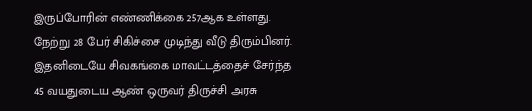இருப்போரின் எண்ணிக்கை 257ஆக உள்ளது. நேற்று 28 பேர் சிகிச்சை முடிந்து வீடு திரும்பினர்.
இதனிடையே சிவகங்கை மாவட்டத்தைச் சேர்ந்த 45 வயதுடைய ஆண் ஒருவர் திருச்சி அரசு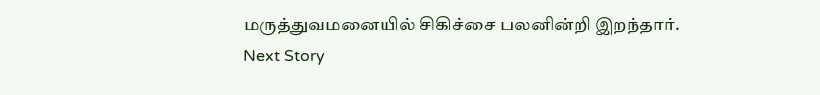மருத்துவமனையில் சிகிச்சை பலனின்றி இறந்தார்.
Next Story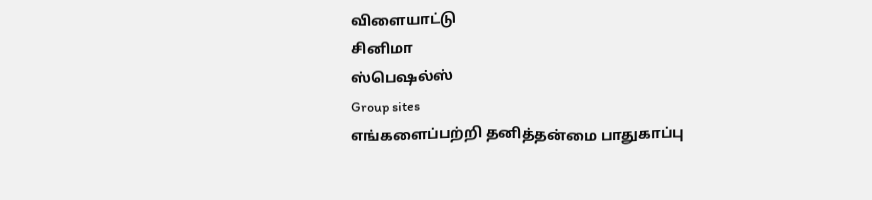விளையாட்டு
சினிமா
ஸ்பெஷல்ஸ்
Group sites
எங்களைப்பற்றி தனித்தன்மை பாதுகாப்பு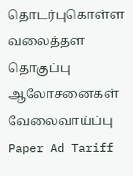தொடர்புகொள்ள வலைத்தள தொகுப்பு ஆலோசனைகள் வேலைவாய்ப்பு
Paper Ad Tariff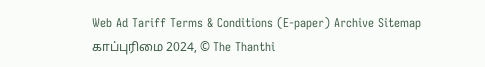Web Ad Tariff Terms & Conditions (E-paper) Archive Sitemap
காப்புரிமை 2024, © The Thanthi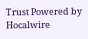Trust Powered by Hocalwire